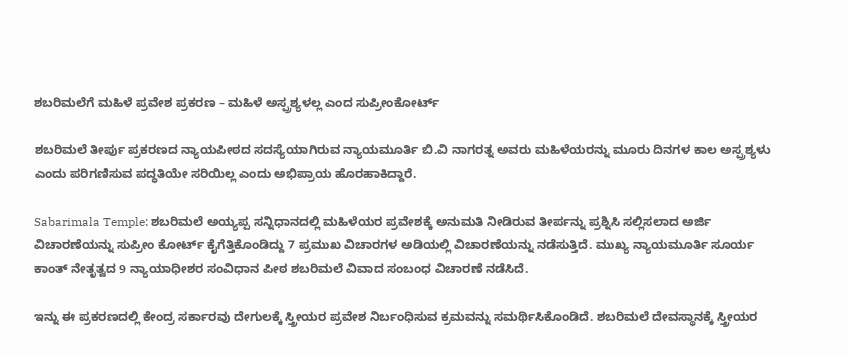ಶಬರಿಮಲೆಗೆ ಮಹಿಳೆ ಪ್ರವೇಶ ಪ್ರಕರಣ – ಮಹಿಳೆ ಅಸ್ಪ್ರಶ್ಯಳಲ್ಲ ಎಂದ ಸುಪ್ರೀಂಕೋರ್ಟ್

ಶಬರಿಮಲೆ ತೀರ್ಪು ಪ್ರಕರಣದ ನ್ಯಾಯಪೀಠದ ಸದಸ್ಯೆಯಾಗಿರುವ ನ್ಯಾಯಮೂರ್ತಿ ಬಿ.ವಿ ನಾಗರತ್ನ ಅವರು ಮಹಿಳೆಯರನ್ನು ಮೂರು ದಿನಗಳ ಕಾಲ ಅಸ್ಪ್ರಶ್ಯಳು ಎಂದು ಪರಿಗಣಿಸುವ ಪದ್ಧತಿಯೇ ಸರಿಯಿಲ್ಲ ಎಂದು ಅಭಿಪ್ರಾಯ ಹೊರಹಾಕಿದ್ದಾರೆ.

Sabarimala Temple: ಶಬರಿಮಲೆ ಅಯ್ಯಪ್ಪ ಸನ್ನಿಧಾನದಲ್ಲಿ ಮಹಿಳೆಯರ ಪ್ರವೇಶಕ್ಕೆ ಅನುಮತಿ ನೀಡಿರುವ ತೀರ್ಪನ್ನು ಪ್ರಶ್ನಿಸಿ ಸಲ್ಲಿಸಲಾದ ಅರ್ಜಿ ವಿಚಾರಣೆಯನ್ನು ಸುಪ್ರೀಂ ಕೋರ್ಟ್ ಕೈಗೆತ್ತಿಕೊಂಡಿದ್ದು 7 ಪ್ರಮುಖ ವಿಚಾರಗಳ ಅಡಿಯಲ್ಲಿ ವಿಚಾರಣೆಯನ್ನು ನಡೆಸುತ್ತಿದೆ. ಮುಖ್ಯ ನ್ಯಾಯಮೂರ್ತಿ ಸೂರ್ಯ ಕಾಂತ್ ನೇತೃತ್ವದ 9 ನ್ಯಾಯಾಧೀಶರ ಸಂವಿಧಾನ ಪೀಠ ಶಬರಿಮಲೆ ವಿವಾದ ಸಂಬಂಧ ವಿಚಾರಣೆ ನಡೆಸಿದೆ.

ಇನ್ನು ಈ ಪ್ರಕರಣದಲ್ಲಿ ಕೇಂದ್ರ ಸರ್ಕಾರವು ದೇಗುಲಕ್ಕೆ ಸ್ತ್ರೀಯರ ಪ್ರವೇಶ ನಿರ್ಬಂಧಿಸುವ ಕ್ರಮವನ್ನು ಸಮರ್ಥಿಸಿಕೊಂಡಿದೆ. ಶಬರಿಮಲೆ ದೇವಸ್ಥಾನಕ್ಕೆ ಸ್ತ್ರೀಯರ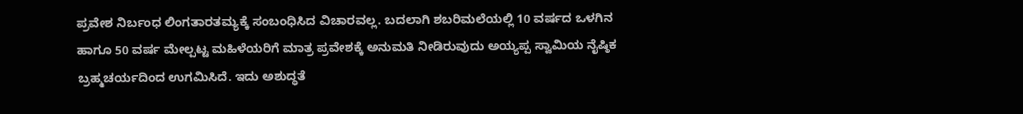ಪ್ರವೇಶ ನಿರ್ಬಂಧ ಲಿಂಗತಾರತಮ್ಯಕ್ಕೆ ಸಂಬಂಧಿಸಿದ ವಿಚಾರವಲ್ಲ. ಬದಲಾಗಿ ಶಬರಿಮಲೆಯಲ್ಲಿ 10 ವರ್ಷದ ಒಳಗಿನ ಹಾಗೂ 50 ವರ್ಷ ಮೇಲ್ಪಟ್ಟ ಮಹಿಳೆಯರಿಗೆ ಮಾತ್ರ ಪ್ರವೇಶಕ್ಕೆ ಅನುಮತಿ ನೀಡಿರುವುದು ಅಯ್ಯಪ್ಪ ಸ್ವಾಮಿಯ ನೈಷ್ಠಿಕ ಬ್ರಹ್ಮಚರ್ಯದಿಂದ ಉಗಮಿಸಿದೆ. ಇದು ಅಶುದ್ಧತೆ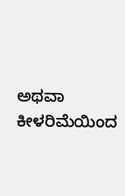ಅಥವಾ ಕೀಳರಿಮೆಯಿಂದ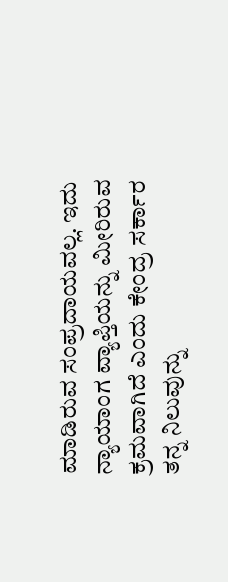ಮಾಡಿರುವ ಸಂಪ್ರದಾಯವಲ್ಲ. ಇದು ನ್ಯಾಯಾಂಗ ವ್ಯಾಪ್ತಿಯನ್ನು ಮೀರಿರುವ ಕ್ರಮವಾಗಿದೆ ಎಂದು ಕೇಂದ್ರ ಸರ್ಕಾರ ತನ್ನ ನಿಲುವುನ್ನು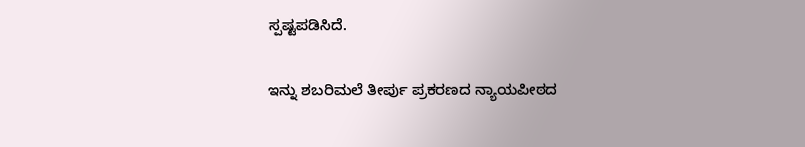ಸ್ಪಷ್ಟಪಡಿಸಿದೆ.

ಇನ್ನು ಶಬರಿಮಲೆ ತೀರ್ಪು ಪ್ರಕರಣದ ನ್ಯಾಯಪೀಠದ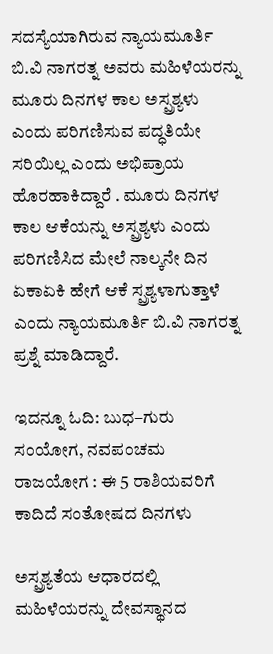ಸದಸ್ಯೆಯಾಗಿರುವ ನ್ಯಾಯಮೂರ್ತಿ ಬಿ.ವಿ ನಾಗರತ್ನ ಅವರು ಮಹಿಳೆಯರನ್ನು ಮೂರು ದಿನಗಳ ಕಾಲ ಅಸ್ಪ್ರಶ್ಯಳು ಎಂದು ಪರಿಗಣಿಸುವ ಪದ್ಧತಿಯೇ ಸರಿಯಿಲ್ಲ ಎಂದು ಅಭಿಪ್ರಾಯ ಹೊರಹಾಕಿದ್ದಾರೆ . ಮೂರು ದಿನಗಳ ಕಾಲ ಆಕೆಯನ್ನು ಅಸ್ಪ್ರಶ್ಯಳು ಎಂದು ಪರಿಗಣಿಸಿದ ಮೇಲೆ ನಾಲ್ಕನೇ ದಿನ ಏಕಾಏಕಿ ಹೇಗೆ ಆಕೆ ಸ್ಪ್ರಶ್ಯಳಾಗುತ್ತಾಳೆ ಎಂದು ನ್ಯಾಯಮೂರ್ತಿ ಬಿ.ವಿ ನಾಗರತ್ನ ಪ್ರಶ್ನೆ ಮಾಡಿದ್ದಾರೆ.

ಇದನ್ನೂ ಓದಿ: ಬುಧ–ಗುರು ಸಂಯೋಗ, ನವಪಂಚಮ ರಾಜಯೋಗ : ಈ 5 ರಾಶಿಯವರಿಗೆ ಕಾದಿದೆ ಸಂತೋಷದ ದಿನಗಳು

ಅಸ್ಪ್ರಶ್ಯತೆಯ ಆಧಾರದಲ್ಲಿ ಮಹಿಳೆಯರನ್ನು ದೇವಸ್ಥಾನದ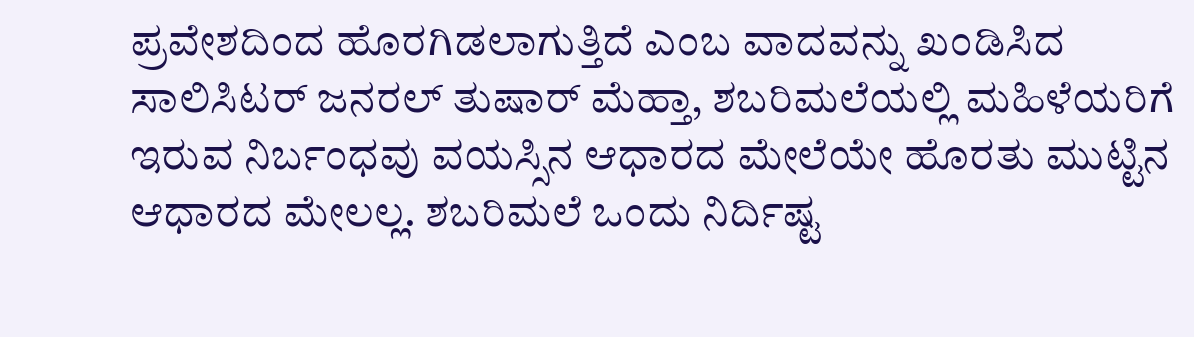ಪ್ರವೇಶದಿಂದ ಹೊರಗಿಡಲಾಗುತ್ತಿದೆ ಎಂಬ ವಾದವನ್ನು ಖಂಡಿಸಿದ ಸಾಲಿಸಿಟರ್ ಜನರಲ್ ತುಷಾರ್ ಮೆಹ್ತಾ, ಶಬರಿಮಲೆಯಲ್ಲಿ ಮಹಿಳೆಯರಿಗೆ ಇರುವ ನಿರ್ಬಂಧವು ವಯಸ್ಸಿನ ಆಧಾರದ ಮೇಲೆಯೇ ಹೊರತು ಮುಟ್ಟಿನ ಆಧಾರದ ಮೇಲಲ್ಲ. ಶಬರಿಮಲೆ ಒಂದು ನಿರ್ದಿಷ್ಟ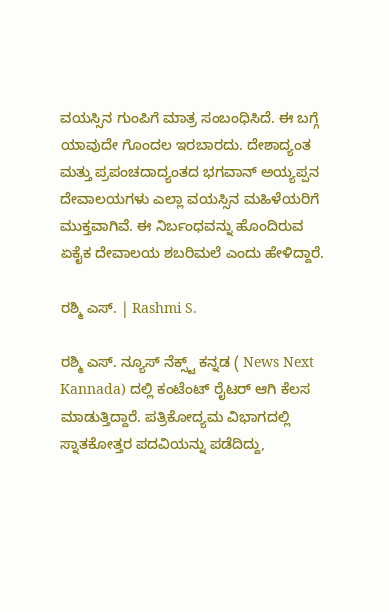ವಯಸ್ಸಿನ ಗುಂಪಿಗೆ ಮಾತ್ರ ಸಂಬಂಧಿಸಿದೆ. ಈ ಬಗ್ಗೆ ಯಾವುದೇ ಗೊಂದಲ ಇರಬಾರದು. ದೇಶಾದ್ಯಂತ ಮತ್ತು ಪ್ರಪಂಚದಾದ್ಯಂತದ ಭಗವಾನ್ ಅಯ್ಯಪ್ಪನ ದೇವಾಲಯಗಳು ಎಲ್ಲಾ ವಯಸ್ಸಿನ ಮಹಿಳೆಯರಿಗೆ ಮುಕ್ತವಾಗಿವೆ. ಈ ನಿರ್ಬಂಧವನ್ನು ಹೊಂದಿರುವ ಏಕೈಕ ದೇವಾಲಯ ಶಬರಿಮಲೆ ಎಂದು ಹೇಳಿದ್ದಾರೆ.

ರಶ್ಮಿ ಎಸ್. | Rashmi S.

ರಶ್ಮಿ ಎಸ್. ನ್ಯೂಸ್‌ ನೆಕ್ಸ್ಟ್‌ ಕನ್ನಡ ( News Next Kannada) ದಲ್ಲಿ ಕಂಟೆಂಟ್‌ ರೈಟರ್‌ ಆಗಿ ಕೆಲಸ ಮಾಡುತ್ತಿದ್ದಾರೆ. ಪತ್ರಿಕೋದ್ಯಮ ವಿಭಾಗದಲ್ಲಿ ಸ್ನಾತಕೋತ್ತರ ಪದವಿಯನ್ನು ಪಡೆದಿದ್ದು,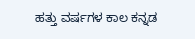ಹತ್ತು ವರ್ಷಗಳ ಕಾಲ ಕನ್ನಡ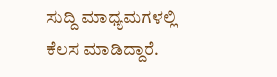ಸುದ್ದಿ ಮಾಧ್ಯಮಗಳಲ್ಲಿ ಕೆಲಸ ಮಾಡಿದ್ದಾರೆ.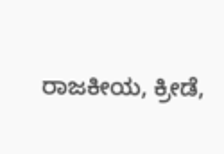ರಾಜಕೀಯ, ಕ್ರೀಡೆ,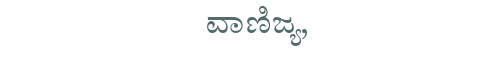ವಾಣಿಜ್ಯ,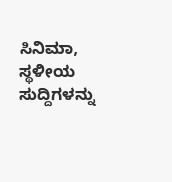ಸಿನಿಮಾ, ಸ್ಥಳೀಯ ಸುದ್ದಿಗಳನ್ನು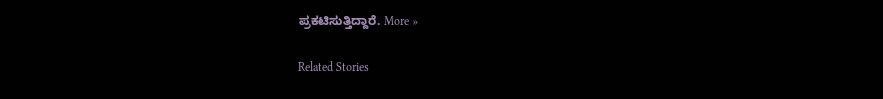ಪ್ರಕಟಿಸುತ್ತಿದ್ದಾರೆ. More »

Related Stories